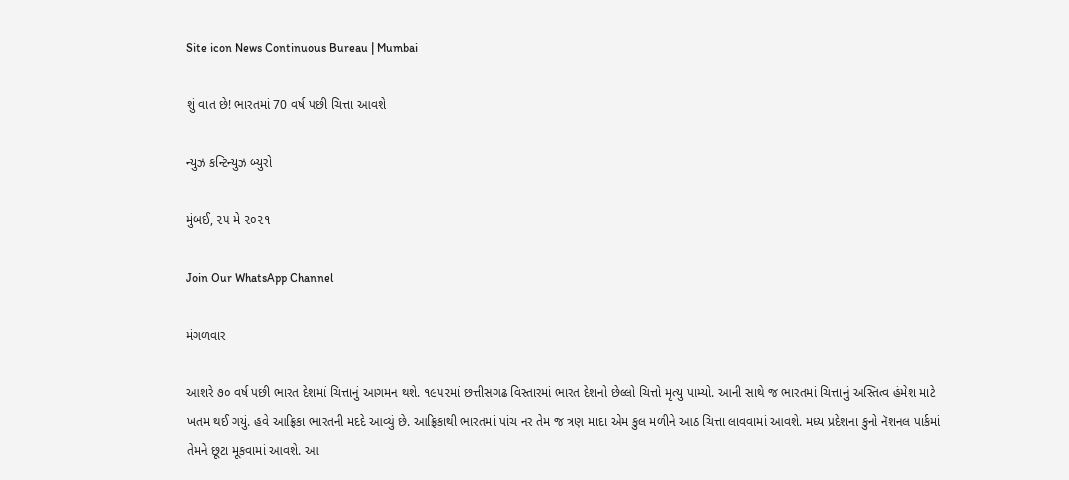Site icon News Continuous Bureau | Mumbai

શું વાત છે! ભારતમાં 70 વર્ષ પછી ચિત્તા આવશે

ન્યુઝ કન્ટિન્યુઝ બ્યુરો

મુંબઈ, ૨૫ મે ૨૦૨૧

Join Our WhatsApp Channel

મંગળવાર

આશરે ૭૦ વર્ષ પછી ભારત દેશમાં ચિત્તાનું આગમન થશે. ૧૯૫૨માં છત્તીસગઢ વિસ્તારમાં ભારત દેશનો છેલ્લો ચિત્તો મૃત્યુ પામ્યો. આની સાથે જ ભારતમાં ચિત્તાનું અસ્તિત્વ હંમેશ માટે ખતમ થઈ ગયું. હવે આફ્રિકા ભારતની મદદે આવ્યું છે. આફ્રિકાથી ભારતમાં પાંચ નર તેમ જ ત્રણ માદા એમ કુલ મળીને આઠ ચિત્તા લાવવામાં આવશે. મધ્ય પ્રદેશના કુનો નૅશનલ પાર્કમાં તેમને છૂટા મૂકવામાં આવશે. આ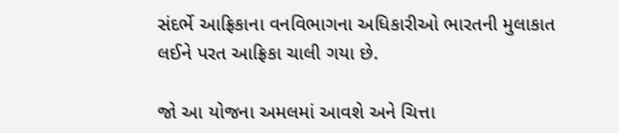સંદર્ભે આફ્રિકાના વનવિભાગના અધિકારીઓ ભારતની મુલાકાત લઈને પરત આફ્રિકા ચાલી ગયા છે.

જો આ યોજના અમલમાં આવશે અને ચિત્તા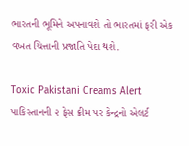ભારતની ભૂમિને અપનાવશે તો ભારતમાં ફરી એક વખત ચિત્તાની પ્રજાતિ પેદા થશે.

Toxic Pakistani Creams Alert પાકિસ્તાનની ૨ ફેસ ક્રીમ પર કેન્દ્રનો એલર્ટ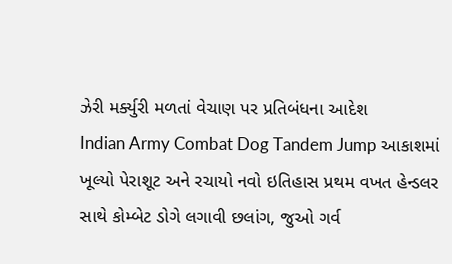ઝેરી મર્ક્યુરી મળતાં વેચાણ પર પ્રતિબંધના આદેશ
Indian Army Combat Dog Tandem Jump આકાશમાં ખૂલ્યો પેરાશૂટ અને રચાયો નવો ઇતિહાસ પ્રથમ વખત હેન્ડલર સાથે કોમ્બેટ ડોગે લગાવી છલાંગ, જુઓ ગર્વ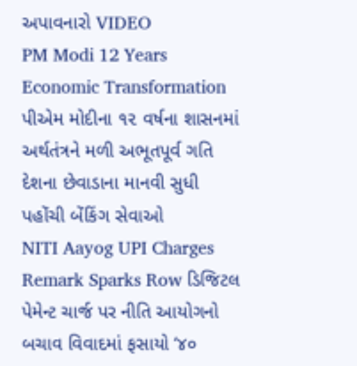અપાવનારો VIDEO
PM Modi 12 Years Economic Transformation પીએમ મોદીના ૧૨ વર્ષના શાસનમાં અર્થતંત્રને મળી અભૂતપૂર્વ ગતિ દેશના છેવાડાના માનવી સુધી પહોંચી બેંકિંગ સેવાઓ
NITI Aayog UPI Charges Remark Sparks Row ડિજિટલ પેમેન્ટ ચાર્જ પર નીતિ આયોગનો બચાવ વિવાદમાં ફસાયો ‘૪૦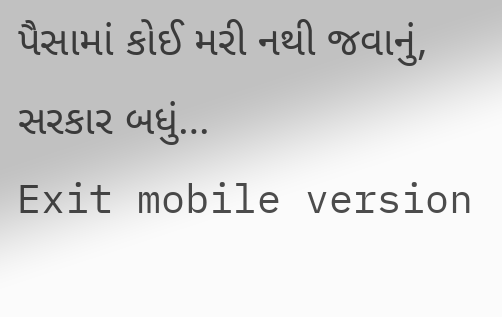પૈસામાં કોઈ મરી નથી જવાનું, સરકાર બધું…
Exit mobile version